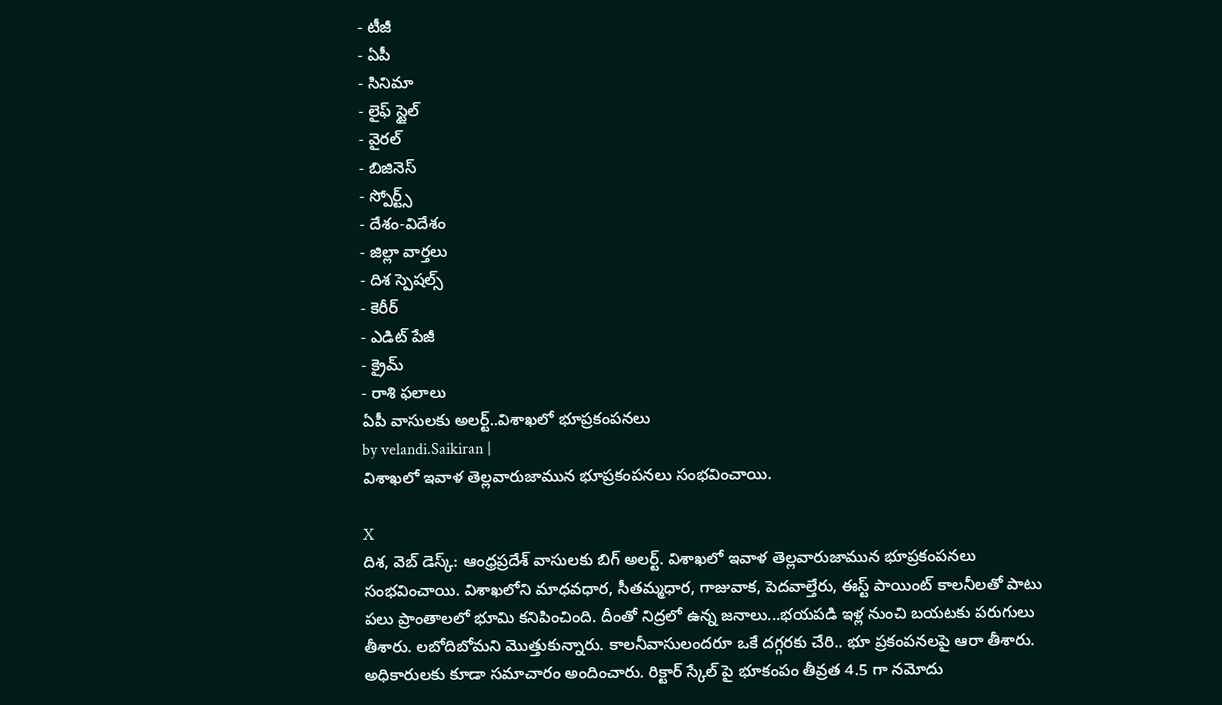- టీజీ
- ఏపీ
- సినిమా
- లైఫ్ స్టైల్
- వైరల్
- బిజినెస్
- స్పోర్ట్స్
- దేశం-విదేశం
- జిల్లా వార్తలు
- దిశ స్పెషల్స్
- కెరీర్
- ఎడిట్ పేజీ
- క్రైమ్
- రాశి ఫలాలు
ఏపీ వాసులకు అలర్ట్..విశాఖలో భూప్రకంపనలు
by velandi.Saikiran |
విశాఖలో ఇవాళ తెల్లవారుజామున భూప్రకంపనలు సంభవించాయి.

X
దిశ, వెబ్ డెస్క్: ఆంధ్రప్రదేశ్ వాసులకు బిగ్ అలర్ట్. విశాఖలో ఇవాళ తెల్లవారుజామున భూప్రకంపనలు సంభవించాయి. విశాఖలోని మాధవధార, సీతమ్మధార, గాజువాక, పెదవాల్తేరు, ఈస్ట్ పాయింట్ కాలనీలతో పాటు పలు ప్రాంతాలలో భూమి కనిపించింది. దీంతో నిద్రలో ఉన్న జనాలు...భయపడి ఇళ్ల నుంచి బయటకు పరుగులు తీశారు. లబోదిబోమని మొత్తుకున్నారు. కాలనీవాసులందరూ ఒకే దగ్గరకు చేరి.. భూ ప్రకంపనలపై ఆరా తీశారు. అధికారులకు కూడా సమాచారం అందించారు. రిక్టార్ స్కేల్ పై భూకంపం తీవ్రత 4.5 గా నమోదు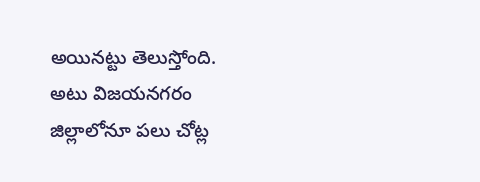అయినట్టు తెలుస్తోంది. అటు విజయనగరం జిల్లాలోనూ పలు చోట్ల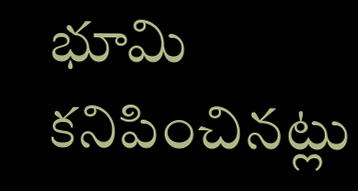భూమి కనిపించినట్లు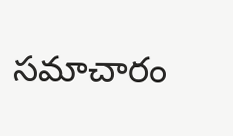సమాచారం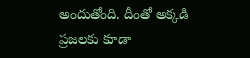అందుతోంది. దీంతో అక్కడి ప్రజలకు కూడా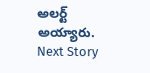అలర్ట్ అయ్యారు.
Next Story